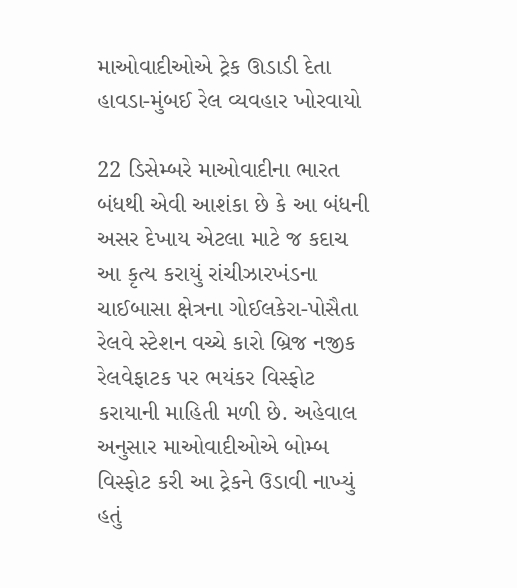માઓવાદીઓએ ટ્રેક ઊડાડી દેતા હાવડા-મુંબઈ રેલ વ્યવહાર ખોરવાયો

22 ડિસેમ્બરે માઓવાદીના ભારત બંધથી એવી આશંકા છે કે આ બંધની અસર દેખાય એટલા માટે જ કદાચ આ કૃત્ય કરાયું રાંચીઝારખંડના ચાઈબાસા ક્ષેત્રના ગોઈલકેરા-પોસૈતા રેલવે સ્ટેશન વચ્ચે કારો બ્રિજ નજીક રેલવેફાટક પર ભયંકર વિસ્ફોટ કરાયાની માહિતી મળી છે. અહેવાલ અનુસાર માઓવાદીઓએ બોમ્બ વિસ્ફોટ કરી આ ટ્રેકને ઉડાવી નાખ્યું હતું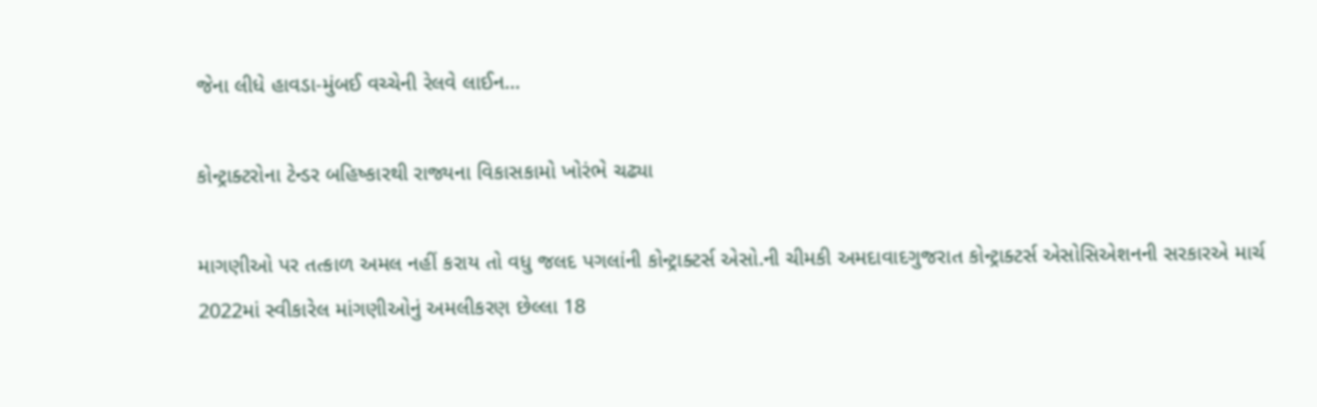જેના લીધે હાવડા-મુંબઈ વચ્ચેની રેલવે લાઈન…

કોન્ટ્રાક્ટરોના ટેન્ડર બહિષ્કારથી રાજ્યના વિકાસકામો ખોરંભે ચઢ્યા

માગણીઓ પર તત્કાળ અમલ નહીં કરાય તો વધુ જલદ પગલાંની કોન્ટ્રાક્ટર્સ એસો.ની ચીમકી અમદાવાદગુજરાત કોન્ટ્રાક્ટર્સ એસોસિએશનની સરકારએ માર્ચ 2022માં સ્વીકારેલ માંગણીઓનું અમલીકરણ છેલ્લા 18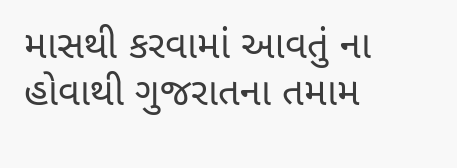માસથી કરવામાં આવતું ના હોવાથી ગુજરાતના તમામ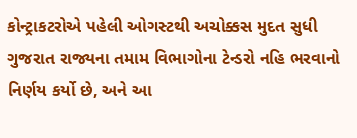કોન્ટ્રાકટરોએ પહેલી ઓગસ્ટથી અચોક્કસ મુદત સુધી ગુજરાત રાજ્યના તમામ વિભાગોના ટેન્ડરો નહિ ભરવાનો નિર્ણય કર્યો છે, અને આ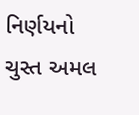નિર્ણયનો ચુસ્ત અમલ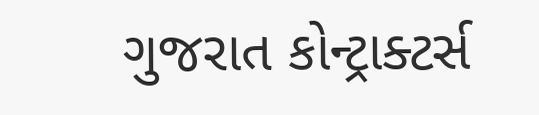ગુજરાત કોન્ટ્રાક્ટર્સ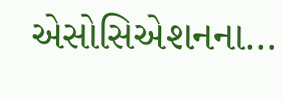એસોસિએશનના…